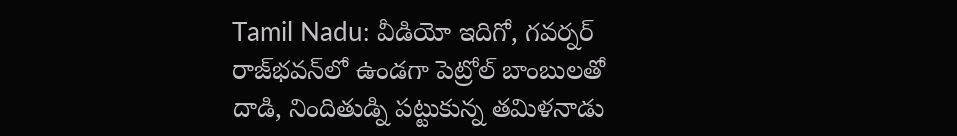Tamil Nadu: వీడియో ఇదిగో, గవర్నర్ రాజ్‌భవన్‌లో ఉండగా పెట్రోల్‌ బాంబులతో దాడి, నిందితుడ్ని పట్టుకున్న తమిళనాడు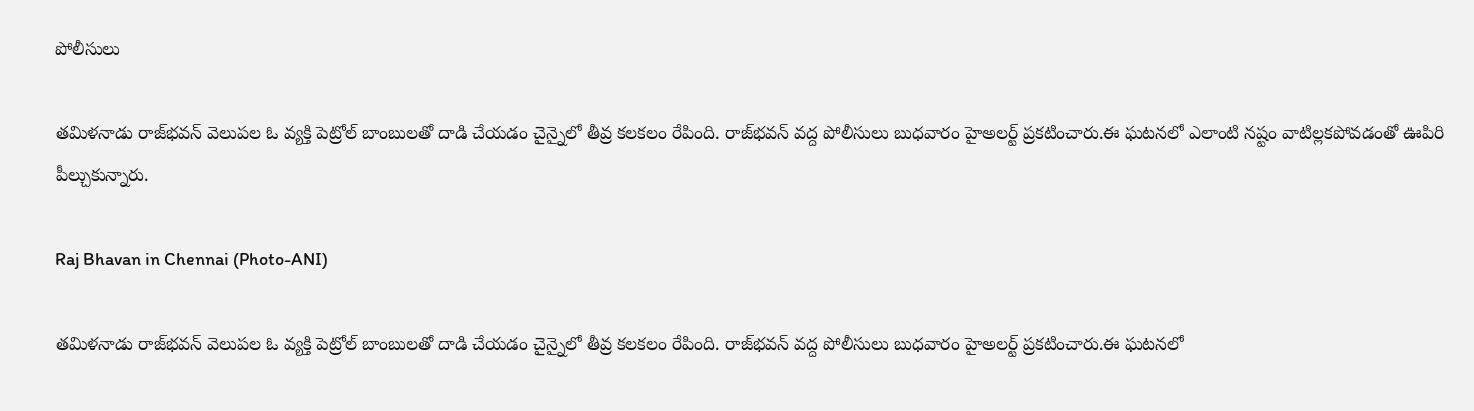పోలీసులు

తమిళనాడు రాజ్‌భవన్‌ వెలుపల ఓ వ్యక్తి పెట్రోల్‌ బాంబులతో దాడి చేయడం చైన్నైలో తీవ్ర కలకలం రేపింది. రాజ్‌భవన్‌ వద్ద పోలీసులు బుధవారం హైఅలర్ట్‌ ప్రకటించారు.ఈ ఘటనలో ఎలాంటి నష్టం వాటిల్లకపోవడంతో ఊపిరి పీల్చుకున్నారు.

Raj Bhavan in Chennai (Photo-ANI)

తమిళనాడు రాజ్‌భవన్‌ వెలుపల ఓ వ్యక్తి పెట్రోల్‌ బాంబులతో దాడి చేయడం చైన్నైలో తీవ్ర కలకలం రేపింది. రాజ్‌భవన్‌ వద్ద పోలీసులు బుధవారం హైఅలర్ట్‌ ప్రకటించారు.ఈ ఘటనలో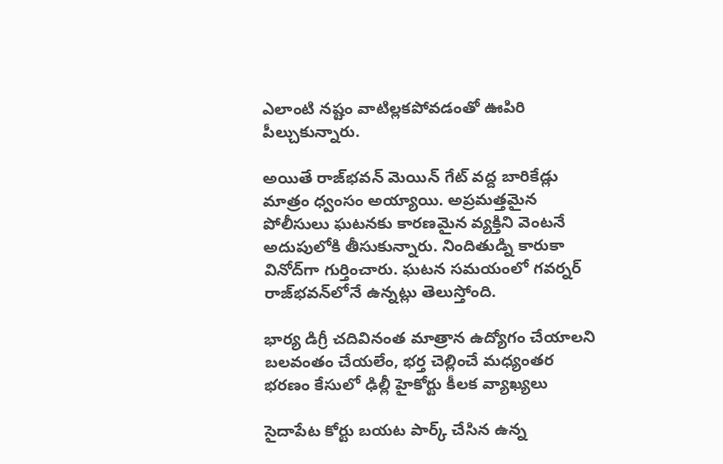ఎలాంటి నష్టం వాటిల్లకపోవడంతో ఊపిరి పీల్చుకున్నారు.

అయితే రాజ్‌భవన్‌ మెయిన్‌ గేట్‌ వద్ద బారికేడ్లు మాత్రం ధ్వంసం అయ్యాయి. అప్రమత్తమైన పోలీసులు ఘటనకు కారణమైన వ్యక్తిని వెంటనే అదుపులోకి తీసుకున్నారు. నిందితుడ్ని కారుకా వినోద్‌గా గుర్తించారు. ఘటన సమయంలో గవర్నర్‌ రాజ్‌భవన్‌లోనే ఉన్నట్లు తెలుస్తోంది.

భార్య డిగ్రీ చదివినంత మాత్రాన ఉద్యోగం చేయాలని బలవంతం చేయలేం, భర్త చెల్లించే మధ్యంతర భరణం కేసులో ఢిల్లీ హైకోర్టు కీలక వ్యాఖ్యలు

సైదాపేట కోర్టు బయట పార్క్‌ చేసిన ఉన్న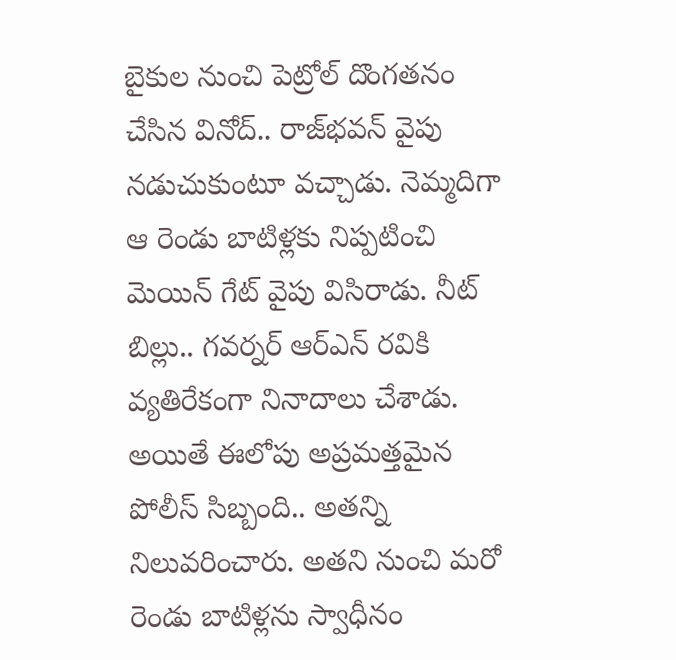బైకుల నుంచి పెట్రోల్‌ దొంగతనం చేసిన వినోద్‌.. రాజ్‌భవన్‌ వైపు నడుచుకుంటూ వచ్చాడు. నెమ్మదిగా ఆ రెండు బాటిళ్లకు నిప్పటించి మెయిన్‌ గేట్‌ వైపు విసిరాడు. నీట్‌ బిల్లు.. గవర్నర్‌ ఆర్‌ఎన్‌ రవికి వ్యతిరేకంగా నినాదాలు చేశాడు. అయితే ఈలోపు అప్రమత్తమైన పోలీస్‌ సిబ్బంది.. అతన్ని నిలువరించారు. అతని నుంచి మరో రెండు బాటిళ్లను స్వాధీనం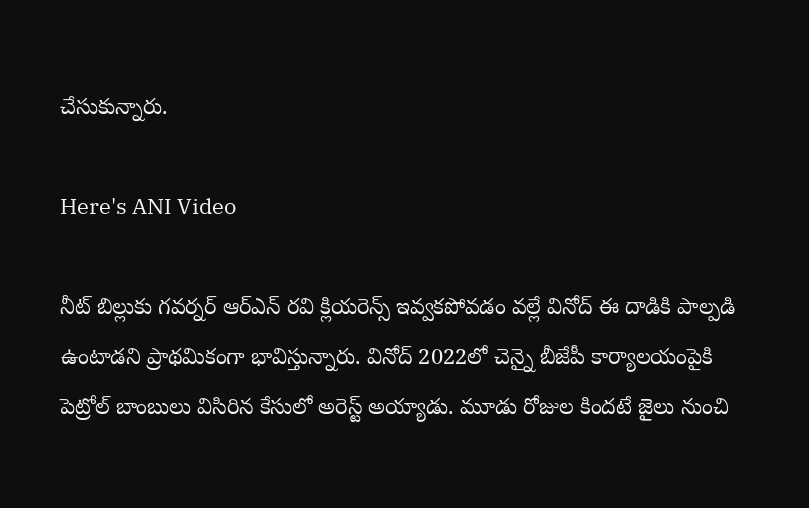చేసుకున్నారు.

Here's ANI Video

నీట్‌ బిల్లుకు గవర్నర్‌ ఆర్‌ఎన్‌ రవి క్లియరెన్స్‌ ఇవ్వకపోవడం వల్లే వినోద్‌ ఈ దాడికి పాల్పడి ఉంటాడని ప్రాథమికంగా భావిస్తున్నారు. వినోద్‌ 2022లో చెన్నై బీజేపీ కార్యాలయంపైకి పెట్రోల్‌ బాంబులు విసిరిన కేసులో అరెస్ట్‌ అయ్యాడు. మూడు రోజుల కిందటే జైలు నుంచి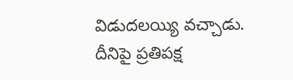విడుదలయ్యి వచ్చాడు. దీనిపై ప్రతిపక్ష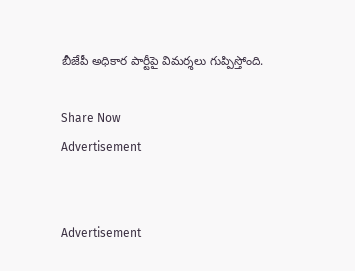బీజేపీ అధికార పార్టీపై విమర్శలు గుప్పిస్తోంది.

Share Now
Advertisement


Advertisement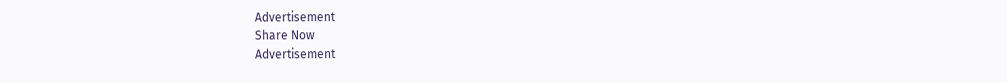Advertisement
Share Now
Advertisement